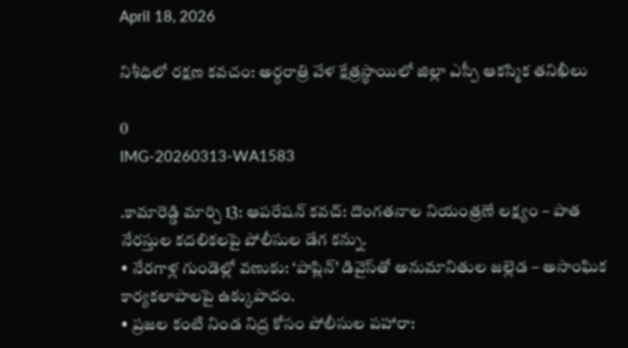April 18, 2026

నిశీధిలో రక్షణ కవచం: అర్ధరాత్రి వేళ క్షేత్రస్థాయిలో జిల్లా ఎస్పీ ఆకస్మిక తనిఖీలు

0
IMG-20260313-WA1583

.కామారెడ్డి మార్చి 13: ఆపరేషన్ కవచ్: దొంగతనాల నియంత్రణే లక్ష్యం – పాత నేరస్తుల కదలికలపై పోలీసుల డేగ కన్ను.
• నేరగాళ్ల గుండెల్లో వణుకు: ‘పాప్లిన్’ డివైస్‌తో అనుమానితుల జల్లెడ – అసాంఘిక కార్యకలాపాలపై ఉక్కుపాదం.
• ప్రజల కంటి నిండ నిద్ర కోసం పోలీసుల పహారా: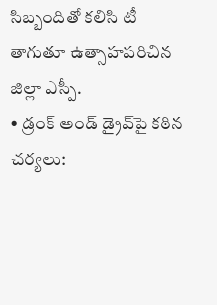సిబ్బందితో కలిసి టీ తాగుతూ ఉత్సాహపరిచిన జిల్లా ఎస్పీ.
• డ్రంక్ అండ్ డ్రైవ్‌పై కఠిన చర్యలు: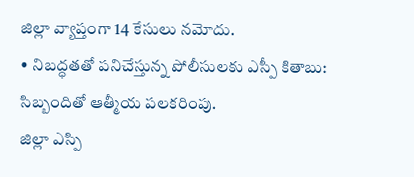జిల్లా వ్యాప్తంగా 14 కేసులు నమోదు.
• నిబద్ధతతో పనిచేస్తున్న పోలీసులకు ఎస్పీ కితాబు: సిబ్బందితో ఆత్మీయ పలకరింపు.
జిల్లా ఎస్పి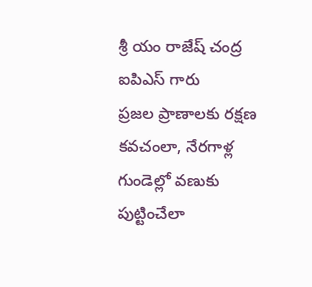శ్రీ యం రాజేష్ చంద్ర ఐపిఎస్ గారు
ప్రజల ప్రాణాలకు రక్షణ కవచంలా, నేరగాళ్ల గుండెల్లో వణుకు పుట్టించేలా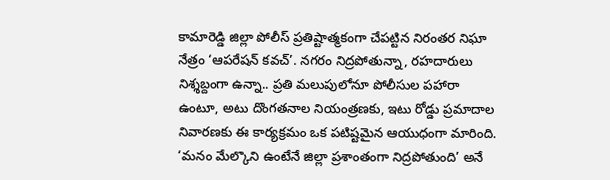కామారెడ్డి జిల్లా పోలీస్ ప్రతిష్టాత్మకంగా చేపట్టిన నిరంతర నిఘా నేత్రం ‘ఆపరేషన్ కవచ్’. నగరం నిద్రపోతున్నా, రహదారులు నిశ్శబ్దంగా ఉన్నా.. ప్రతి మలుపులోనూ పోలీసుల పహారా ఉంటూ, అటు దొంగతనాల నియంత్రణకు, ఇటు రోడ్డు ప్రమాదాల నివారణకు ఈ కార్యక్రమం ఒక పటిష్టమైన ఆయుధంగా మారింది. ‘మనం మేల్కొని ఉంటేనే జిల్లా ప్రశాంతంగా నిద్రపోతుంది’ అనే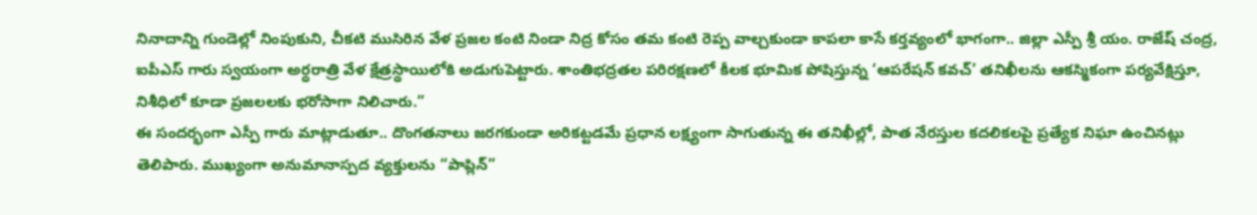నినాదాన్ని గుండెల్లో నింపుకుని, చీకటి ముసిరిన వేళ ప్రజల కంటి నిండా నిద్ర కోసం తమ కంటి రెప్ప వాల్చకుండా కాపలా కాసే కర్తవ్యంలో భాగంగా.. జిల్లా ఎస్పీ శ్రీ యం. రాజేష్ చంద్ర, ఐపీఎస్ గారు స్వయంగా అర్ధరాత్రి వేళ క్షేత్రస్థాయిలోకి అడుగుపెట్టారు. శాంతిభద్రతల పరిరక్షణలో కీలక భూమిక పోషిస్తున్న ‘ఆపరేషన్ కవచ్’ తనిఖీలను ఆకస్మికంగా పర్యవేక్షిస్తూ, నిశీధిలో కూడా ప్రజలలకు భరోసాగా నిలిచారు.”
ఈ సందర్భంగా ఎస్పీ గారు మాట్లాడుతూ.. దొంగతనాలు జరగకుండా అరికట్టడమే ప్రధాన లక్ష్యంగా సాగుతున్న ఈ తనిఖీల్లో, పాత నేరస్తుల కదలికలపై ప్రత్యేక నిఘా ఉంచినట్లు తెలిపారు. ముఖ్యంగా అనుమానాస్పద వ్యక్తులను “పాప్లిన్”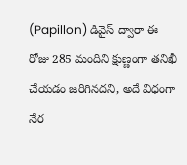(Papillon) డివైస్ ద్వారా ఈ రోజు 285 మందిని క్షుణ్ణంగా తనిఖీ చేయడం జరిగినదని, అదే విధంగా నేర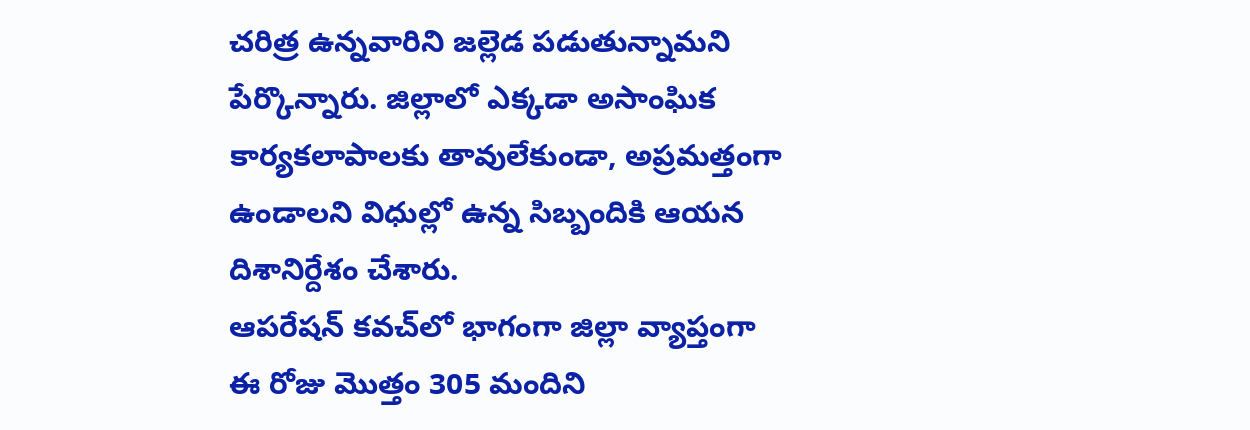చరిత్ర ఉన్నవారిని జల్లెడ పడుతున్నామని పేర్కొన్నారు. జిల్లాలో ఎక్కడా అసాంఘిక కార్యకలాపాలకు తావులేకుండా, అప్రమత్తంగా ఉండాలని విధుల్లో ఉన్న సిబ్బందికి ఆయన దిశానిర్దేశం చేశారు.
ఆపరేషన్ కవచ్‌లో భాగంగా జిల్లా వ్యాప్తంగా ఈ రోజు మొత్తం 305 మందిని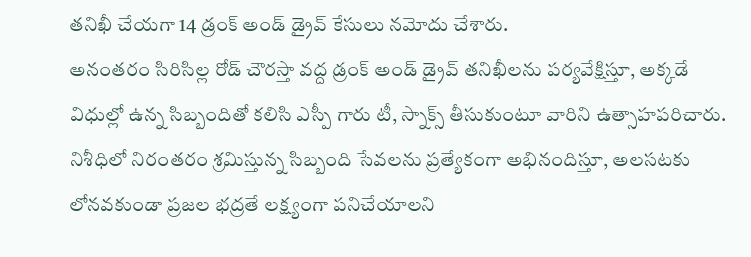తనిఖీ చేయగా 14 డ్రంక్ అండ్ డ్రైవ్ కేసులు నమోదు చేశారు.
అనంతరం సిరిసిల్ల రోడ్ చౌరస్తా వద్ద డ్రంక్ అండ్ డ్రైవ్ తనిఖీలను పర్యవేక్షిస్తూ, అక్కడే విధుల్లో ఉన్న సిబ్బందితో కలిసి ఎస్పీ గారు టీ, స్నాక్స్ తీసుకుంటూ వారిని ఉత్సాహపరిచారు. నిశీధిలో నిరంతరం శ్రమిస్తున్న సిబ్బంది సేవలను ప్రత్యేకంగా అభినందిస్తూ, అలసటకు లోనవకుండా ప్రజల భద్రతే లక్ష్యంగా పనిచేయాలని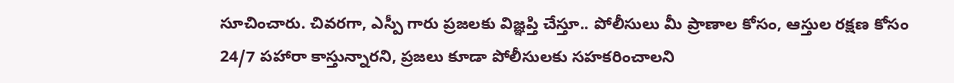సూచించారు. చివరగా, ఎస్పీ గారు ప్రజలకు విజ్ఞప్తి చేస్తూ.. పోలీసులు మీ ప్రాణాల కోసం, ఆస్తుల రక్షణ కోసం 24/7 పహారా కాస్తున్నారని, ప్రజలు కూడా పోలీసులకు సహకరించాలని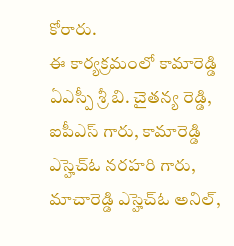కోరారు.
ఈ కార్యక్రమంలో కామారెడ్డి ఏఎస్పీ శ్రీ బి. చైతన్య రెడ్డి, ఐపీఎస్ గారు, కామారెడ్డి ఎస్హెచ్ఓ నరహరి గారు, మాచారెడ్డి ఎస్హెచ్ఓ అనిల్,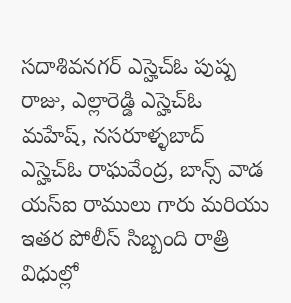సదాశివనగర్ ఎస్హెచ్ఓ పుష్ప రాజు, ఎల్లారెడ్డి ఎస్హెచ్ఓ మహేష్, నసరూళ్ళబాద్ ఎస్హెచ్ఓ రాఘవేంద్ర, బాన్స్ వాడ యస్ఐ రాములు గారు మరియు ఇతర పోలీస్ సిబ్బంది రాత్రి విధుల్లో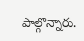పాల్గొన్నారు.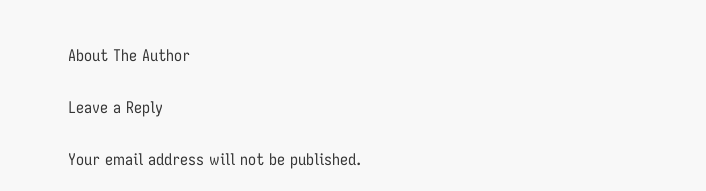About The Author

Leave a Reply

Your email address will not be published.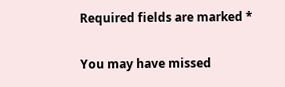Required fields are marked *

You may have missed